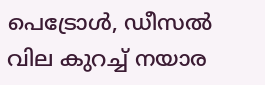പെട്രോള്‍, ഡീസല്‍ വില കുറച്ച് നയാര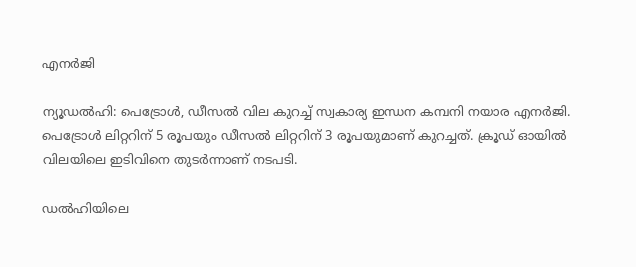എനര്‍ജി

ന്യൂഡല്‍ഹി: പെട്രോള്‍, ഡീസല്‍ വില കുറച്ച് സ്വകാര്യ ഇന്ധന കമ്പനി നയാര എനര്‍ജി. പെട്രോള്‍ ലിറ്ററിന് 5 രൂപയും ഡീസല്‍ ലിറ്ററിന് 3 രൂപയുമാണ് കുറച്ചത്. ക്രൂഡ് ഓയില്‍ വിലയിലെ ഇടിവിനെ തുടര്‍ന്നാണ് നടപടി.

ഡല്‍ഹിയിലെ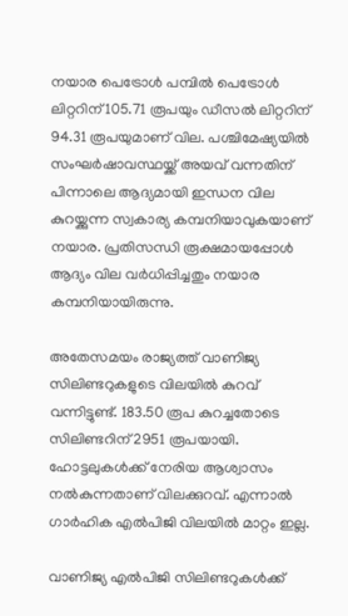നയാര പെട്രോള്‍ പമ്പില്‍ പെട്രോള്‍ ലിറ്ററിന് 105.71 രൂപയും ഡീസല്‍ ലിറ്ററിന് 94.31 രൂപയുമാണ് വില. പശ്ചിമേഷ്യയില്‍ സംഘര്‍ഷാവസ്ഥയ്ക്ക് അയവ് വന്നതിന് പിന്നാലെ ആദ്യമായി ഇന്ധന വില കുറയ്ക്കുന്ന സ്വകാര്യ കമ്പനിയാവുകയാണ് നയാര. പ്രതിസന്ധി രൂക്ഷമായപ്പോള്‍ ആദ്യം വില വര്‍ധിപ്പിച്ചതും നയാര കമ്പനിയായിരുന്നു.

അതേസമയം രാജ്യത്ത് വാണിജ്യ സിലിണ്ടറുകളുടെ വിലയില്‍ കുറവ് വന്നിട്ടുണ്ട്. 183.50 രൂപ കുറച്ചതോടെ സിലിണ്ടറിന് 2951 രൂപയായി. ഹോട്ടലുകള്‍ക്ക് നേരിയ ആശ്വാസം നല്‍കുന്നതാണ് വിലക്കുറവ്. എന്നാല്‍ ഗാര്‍ഹിക എല്‍പിജി വിലയില്‍ മാറ്റം ഇല്ല.

വാണിജ്യ എല്‍പിജി സിലിണ്ടറുകള്‍ക്ക്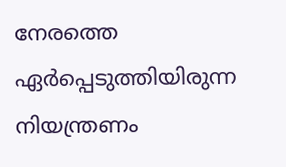നേരത്തെ ഏര്‍പ്പെടുത്തിയിരുന്ന നിയന്ത്രണം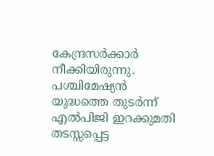കേന്ദ്രസര്‍ക്കാര്‍ നീക്കിയിരുന്നു. പശ്ചിമേഷ്യന്‍ യുദ്ധത്തെ തുടര്‍ന്ന് എല്‍പിജി ഇറക്കുമതി തടസ്സപ്പെട്ട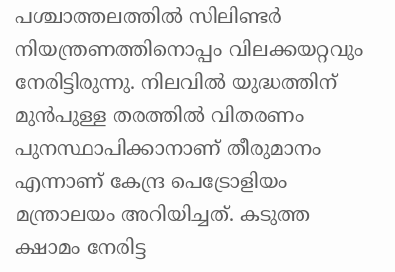പശ്ചാത്തലത്തില്‍ സിലിണ്ടര്‍ നിയന്ത്രണത്തിനൊപ്പം വിലക്കയറ്റവും നേരിട്ടിരുന്നു. നിലവില്‍ യുദ്ധത്തിന് മുന്‍പുള്ള തരത്തില്‍ വിതരണം പുനസ്ഥാപിക്കാനാണ് തീരുമാനം എന്നാണ് കേന്ദ്ര പെട്രോളിയം മന്ത്രാലയം അറിയിച്ചത്. കടുത്ത ക്ഷാമം നേരിട്ട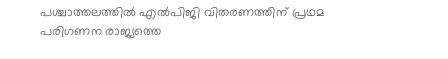പശ്ചാത്തലത്തില്‍ എല്‍പിജി വിതരണത്തിന് പ്രഥമ പരിഗണന രാജ്യത്തെ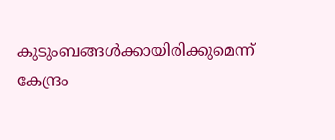കുടുംബങ്ങള്‍ക്കായിരിക്കുമെന്ന് കേന്ദ്രം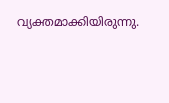വ്യക്തമാക്കിയിരുന്നു.